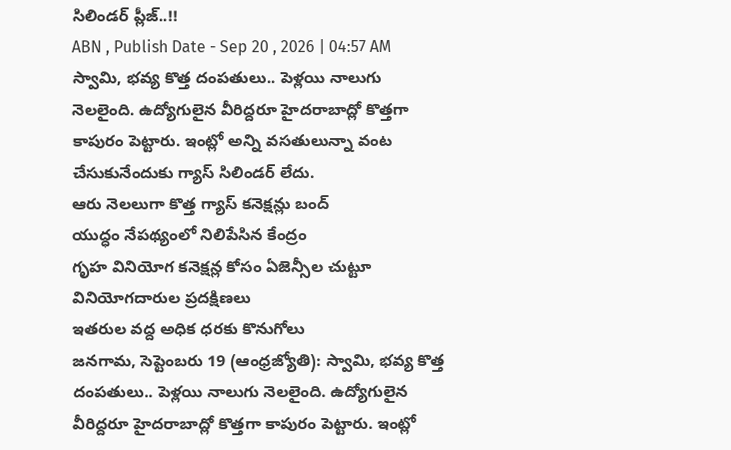సిలిండర్ ప్లీజ్..!!
ABN , Publish Date - Sep 20 , 2026 | 04:57 AM
స్వామి, భవ్య కొత్త దంపతులు.. పెళ్లయి నాలుగు నెలలైంది. ఉద్యోగులైన వీరిద్దరూ హైదరాబాద్లో కొత్తగా కాపురం పెట్టారు. ఇంట్లో అన్ని వసతులున్నా వంట చేసుకునేందుకు గ్యాస్ సిలిండర్ లేదు.
ఆరు నెలలుగా కొత్త గ్యాస్ కనెక్షన్లు బంద్
యుద్ధం నేపథ్యంలో నిలిపేసిన కేంద్రం
గృహ వినియోగ కనెక్షన్ల కోసం ఏజెన్సీల చుట్టూ వినియోగదారుల ప్రదక్షిణలు
ఇతరుల వద్ద అధిక ధరకు కొనుగోలు
జనగామ, సెప్టెంబరు 19 (ఆంధ్రజ్యోతి): స్వామి, భవ్య కొత్త దంపతులు.. పెళ్లయి నాలుగు నెలలైంది. ఉద్యోగులైన వీరిద్దరూ హైదరాబాద్లో కొత్తగా కాపురం పెట్టారు. ఇంట్లో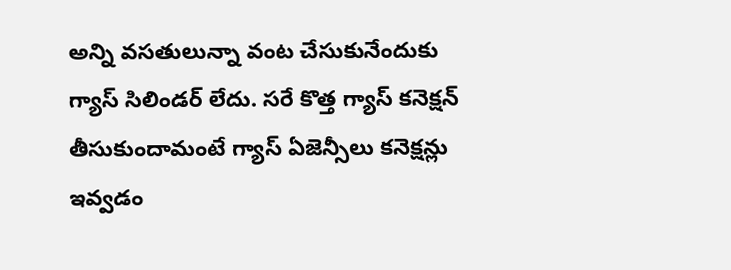అన్ని వసతులున్నా వంట చేసుకునేందుకు గ్యాస్ సిలిండర్ లేదు. సరే కొత్త గ్యాస్ కనెక్షన్ తీసుకుందామంటే గ్యాస్ ఏజెన్సీలు కనెక్షన్లు ఇవ్వడం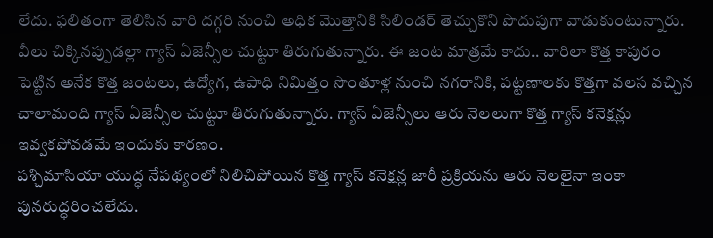లేదు. ఫలితంగా తెలిసిన వారి దగ్గరి నుంచి అధిక మొత్తానికి సిలిండర్ తెచ్చుకొని పొదుపుగా వాడుకుంటున్నారు. వీలు చిక్కినప్పుడల్లా గ్యాస్ ఏజెన్సీల చుట్టూ తిరుగుతున్నారు. ఈ జంట మాత్రమే కాదు.. వారిలా కొత్త కాపురం పెట్టిన అనేక కొత్త జంటలు, ఉద్యోగ, ఉపాధి నిమిత్తం సొంతూళ్ల నుంచి నగరానికి, పట్టణాలకు కొత్తగా వలస వచ్చిన చాలామంది గ్యాస్ ఏజెన్సీల చుట్టూ తిరుగుతున్నారు. గ్యాస్ ఏజెన్సీలు ఆరు నెలలుగా కొత్త గ్యాస్ కనెక్షన్లు ఇవ్వకపోవడమే ఇందుకు కారణం.
పశ్చిమాసియా యుద్ధ నేపథ్యంలో నిలిచిపోయిన కొత్త గ్యాస్ కనెక్షన్ల జారీ ప్రక్రియను ఆరు నెలలైనా ఇంకా పునరుద్ధరించలేదు.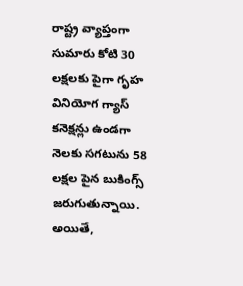రాష్ట్ర వ్యాప్తంగా సుమారు కోటి 30 లక్షలకు పైగా గృహ వినియోగ గ్యాస్ కనెక్షన్లు ఉండగా నెలకు సగటును 58 లక్షల పైన బుకింగ్స్ జరుగుతున్నాయి. అయితే,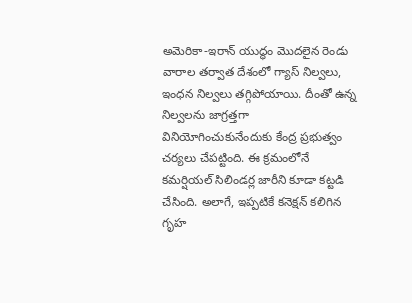అమెరికా-ఇరాన్ యుద్ధం మొదలైన రెండు వారాల తర్వాత దేశంలో గ్యాస్ నిల్వలు, ఇంధన నిల్వలు తగ్గిపోయాయి. దీంతో ఉన్న నిల్వలను జాగ్రత్తగా వినియోగించుకునేందుకు కేంద్ర ప్రభుత్వం చర్యలు చేపట్టింది. ఈ క్రమంలోనే కమర్షియల్ సిలిండర్ల జారీని కూడా కట్టడి చేసింది. అలాగే, ఇప్పటికే కనెక్షన్ కలిగిన గృహ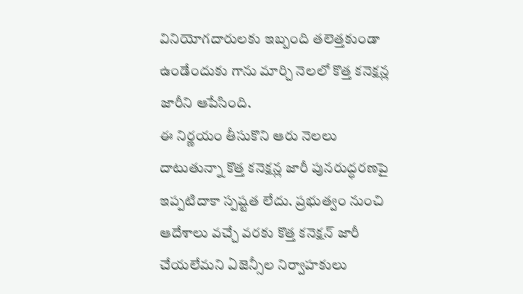వినియోగదారులకు ఇబ్బంది తలెత్తకుండా ఉండేందుకు గాను మార్చి నెలలో కొత్త కనెక్షన్ల జారీని ఆపేసింది.
ఈ నిర్ణయం తీసుకొని ఆరు నెలలు దాటుతున్నా కొత్త కనెక్షన్ల జారీ పునరుద్ధరణపై ఇప్పటిదాకా స్పష్టత లేదు. ప్రభుత్వం నుంచి ఆదేశాలు వచ్చే వరకు కొత్త కనెక్షన్ జారీ చేయలేమని ఏజెన్సీల నిర్వాహకులు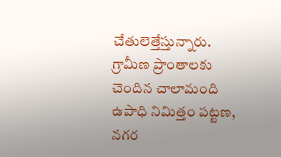చేతులెత్తేస్తున్నారు. గ్రామీణ ప్రాంతాలకు చెందిన చాలామంది ఉపాధి నిమిత్తం పట్టణ, నగర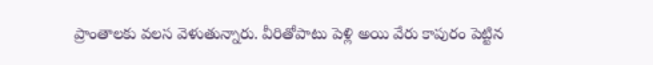ప్రాంతాలకు వలస వెళుతున్నారు. వీరితోపాటు పెళ్లి అయి వేరు కాపురం పెట్టిన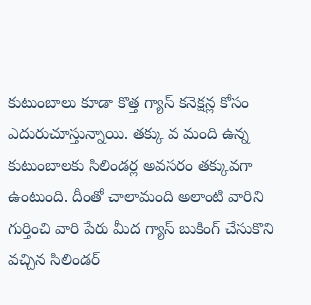కుటుంబాలు కూడా కొత్త గ్యాస్ కనెక్షన్ల కోసం ఎదురుచూస్తున్నాయి. తక్కు వ మంది ఉన్న కుటుంబాలకు సిలిండర్ల అవసరం తక్కువగా ఉంటుంది. దీంతో చాలామంది అలాంటి వారిని గుర్తించి వారి పేరు మీద గ్యాస్ బుకింగ్ చేసుకొని వచ్చిన సిలిండర్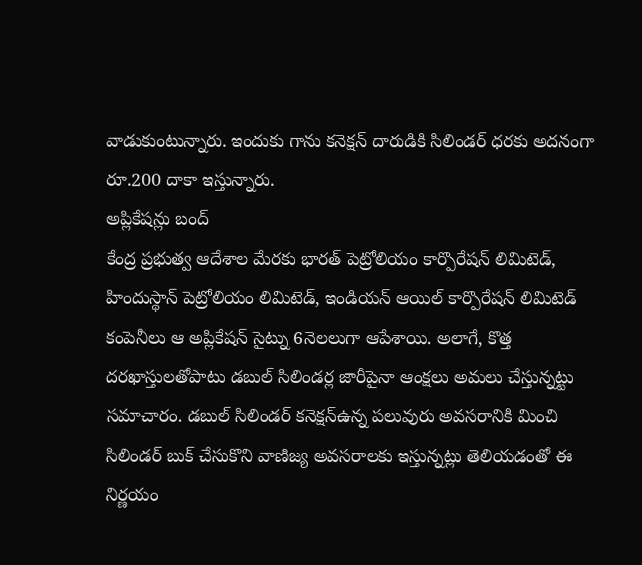వాడుకుంటున్నారు. ఇందుకు గాను కనెక్షన్ దారుడికి సిలిండర్ ధరకు అదనంగా రూ.200 దాకా ఇస్తున్నారు.
అప్లికేషన్లు బంద్
కేంద్ర ప్రభుత్వ ఆదేశాల మేరకు భారత్ పెట్రోలియం కార్పొరేషన్ లిమిటెడ్, హిందుస్థాన్ పెట్రోలియం లిమిటెడ్, ఇండియన్ ఆయిల్ కార్పొరేషన్ లిమిటెడ్ కంపెనీలు ఆ అప్లికేషన్ సైట్ను 6నెలలుగా ఆపేశాయి. అలాగే, కొత్త దరఖాస్తులతోపాటు డబుల్ సిలిండర్ల జారీపైనా ఆంక్షలు అమలు చేస్తున్నట్టు సమాచారం. డబుల్ సిలిండర్ కనెక్షన్ఉన్న పలువురు అవసరానికి మించి సిలిండర్ బుక్ చేసుకొని వాణిజ్య అవసరాలకు ఇస్తున్నట్లు తెలియడంతో ఈ నిర్ణయం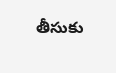తీసుకు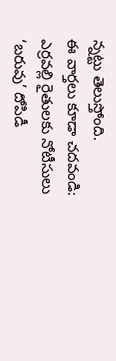న్నట్టు తెలుస్తోంది.
ఈ వార్తలు కూడా చదవండి:
ఎర్రవల్లి రైతులకు నోటీసులు
‘బరువు’ దోపిడీ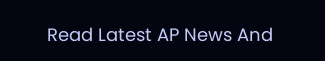Read Latest AP News And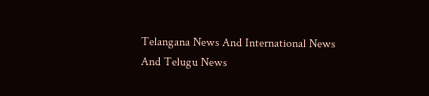Telangana News And International News And Telugu News